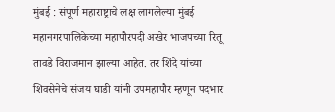मुंबई : संपूर्ण महाराष्ट्राचे लक्ष लागलेल्या मुंबई महानगरपालिकेच्या महापौरपदी अखेर भाजपच्या रितू तावडे विराजमान झाल्या आहेत. तर शिंदे यांच्या शिवसेनेचे संजय घाडी यांनी उपमहापौर म्हणून पदभार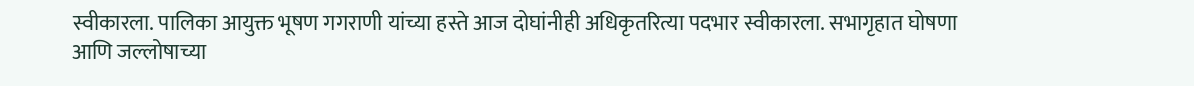स्वीकारला. पालिका आयुक्त भूषण गगराणी यांच्या हस्ते आज दोघांनीही अधिकृतरित्या पदभार स्वीकारला. सभागृहात घोषणा आणि जल्लोषाच्या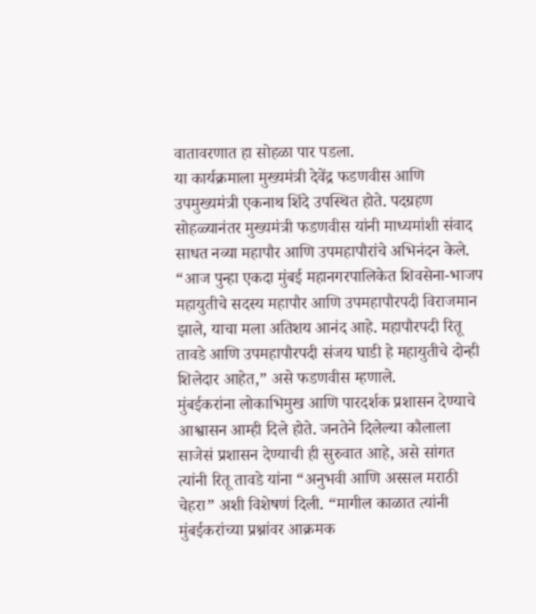वातावरणात हा सोहळा पार पडला.
या कार्यक्रमाला मुख्यमंत्री देवेंद्र फडणवीस आणि उपमुख्यमंत्री एकनाथ शिंदे उपस्थित होते. पदग्रहण सोहळ्यानंतर मुख्यमंत्री फडणवीस यांनी माध्यमांशी संवाद साधत नव्या महापौर आणि उपमहापौरांचे अभिनंदन केले.
“आज पुन्हा एकदा मुंबई महानगरपालिकेत शिवसेना-भाजप महायुतीचे सदस्य महापौर आणि उपमहापौरपदी विराजमान झाले, याचा मला अतिशय आनंद आहे. महापौरपदी रितू तावडे आणि उपमहापौरपदी संजय घाडी हे महायुतीचे दोन्ही शिलेदार आहेत,” असे फडणवीस म्हणाले.
मुंबईकरांना लोकाभिमुख आणि पारदर्शक प्रशासन देण्याचे आश्वासन आम्ही दिले होते. जनतेने दिलेल्या कौलाला साजेसं प्रशासन देण्याची ही सुरुवात आहे, असे सांगत त्यांनी रितू तावडे यांना “अनुभवी आणि अस्सल मराठी चेहरा” अशी विशेषणं दिली. “मागील काळात त्यांनी मुंबईकरांच्या प्रश्नांवर आक्रमक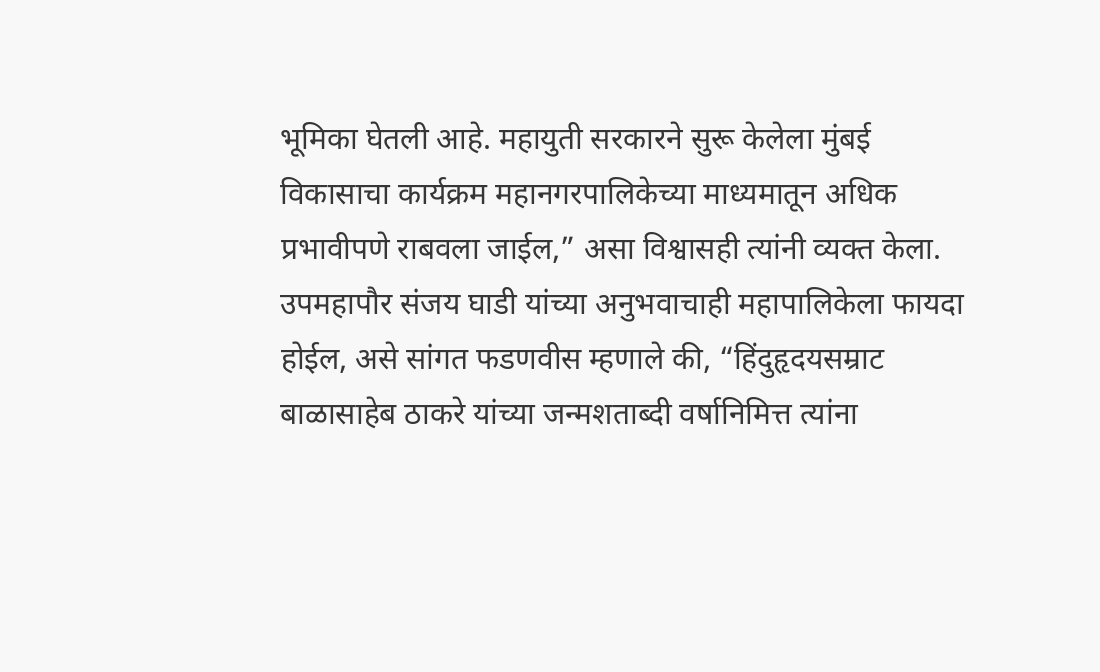भूमिका घेतली आहे. महायुती सरकारने सुरू केलेला मुंबई विकासाचा कार्यक्रम महानगरपालिकेच्या माध्यमातून अधिक प्रभावीपणे राबवला जाईल,” असा विश्वासही त्यांनी व्यक्त केला.
उपमहापौर संजय घाडी यांच्या अनुभवाचाही महापालिकेला फायदा होईल, असे सांगत फडणवीस म्हणाले की, “हिंदुहृदयसम्राट बाळासाहेब ठाकरे यांच्या जन्मशताब्दी वर्षानिमित्त त्यांना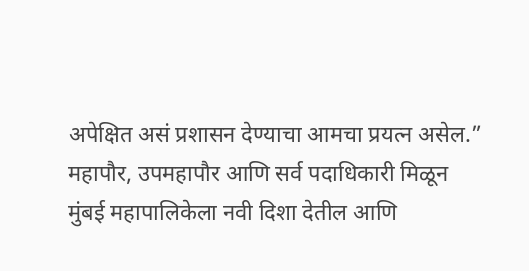अपेक्षित असं प्रशासन देण्याचा आमचा प्रयत्न असेल.”
महापौर, उपमहापौर आणि सर्व पदाधिकारी मिळून मुंबई महापालिकेला नवी दिशा देतील आणि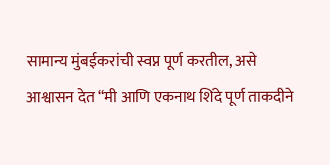सामान्य मुंबईकरांची स्वप्न पूर्ण करतील, असे आश्वासन देत “मी आणि एकनाथ शिंदे पूर्ण ताकदीने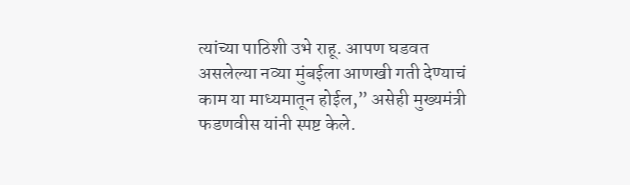त्यांच्या पाठिशी उभे राहू. आपण घडवत असलेल्या नव्या मुंबईला आणखी गती देण्याचं काम या माध्यमातून होईल,” असेही मुख्यमंत्री फडणवीस यांनी स्पष्ट केले.